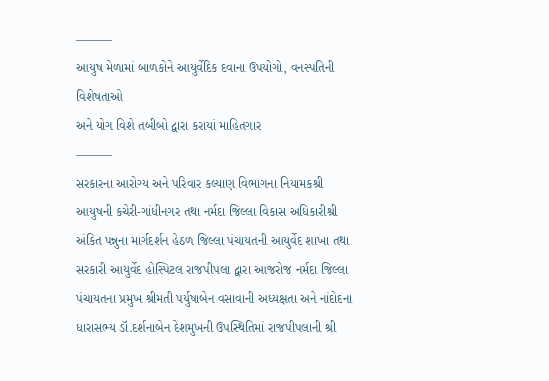———
આયુષ મેળામાં બાળકોને આયુર્વેદિક દવાના ઉપયોગો, વનસ્પતિની વિશેષતાઓ
અને યોગ વિશે તબીબો દ્વારા કરાયાં માહિતગાર
———
સરકારના આરોગ્ય અને પરિવાર કલ્યાણ વિભાગના નિયામકશ્રી આયુષની કચેરી-ગાંધીનગર તથા નર્મદા જિલ્લા વિકાસ અધિકારીશ્રી અંકિત પન્નુના માર્ગદર્શન હેઠળ જિલ્લા પંચાયતની આયુર્વેદ શાખા તથા સરકારી આયુર્વેદ હોસ્પિટલ રાજપીપલા દ્વારા આજરોજ નર્મદા જિલ્લા પંચાયતના પ્રમુખ શ્રીમતી પર્યુષાબેન વસાવાની અધ્યક્ષતા અને નાંદોદના ધારાસભ્ય ડૉ.દર્શનાબેન દેશમુખની ઉપસ્થિતિમાં રાજપીપલાની શ્રી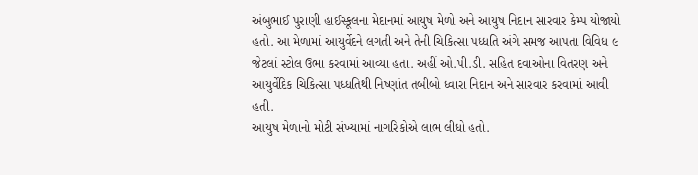અંબુભાઈ પુરાણી હાઈસ્કૂલના મેદાનમાં આયુષ મેળો અને આયુષ નિદાન સારવાર કેમ્પ યોજાયો હતો. આ મેળામાં આયુર્વેદને લગતી અને તેની ચિકિત્સા પધ્ધતિ અંગે સમજ આપતા વિવિધ ૯ જેટલાં સ્ટોલ ઉભા કરવામાં આવ્યા હતા. અહીં ઓ.પી.ડી. સહિત દવાઓના વિતરણ અને આયુર્વેદિક ચિકિત્સા પધ્ધતિથી નિષ્ણાંત તબીબો ધ્વારા નિદાન અને સારવાર કરવામાં આવી હતી.
આયુષ મેળાનો મોટી સંખ્યામાં નાગરિકોએ લાભ લીધો હતો.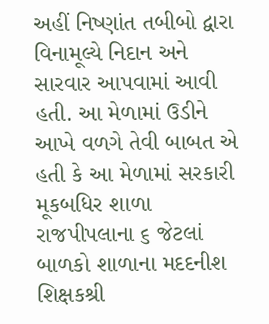અહીં નિષ્ણાંત તબીબો દ્વારા વિનામૂલ્યે નિદાન અને સારવાર આપવામાં આવી હતી. આ મેળામાં ઉડીને આખે વળગે તેવી બાબત એ હતી કે આ મેળામાં સરકારી મૂકબધિર શાળા રાજપીપલાના ૬ જેટલાં બાળકો શાળાના મદદનીશ શિક્ષકશ્રી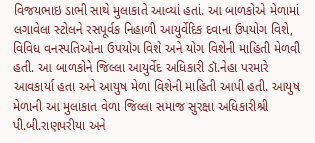વિજયભાઇ ડાભી સાથે મુલાકાતે આવ્યાં હતાં. આ બાળકોએ મેળામાં લગાવેલા સ્ટોલને રસપૂર્વક નિહાળી આયુર્વેદિક દવાના ઉપયોગ વિશે, વિવિધ વનસ્પતિઓના ઉપયોગ વિશે અને યોગ વિશેની માહિતી મેળવી હતી. આ બાળકોને જિલ્લા આયુર્વેદ અધિકારી ડૉ.નેહા પરમારે આવકાર્યા હતા અને આયુષ મેળા વિશેની માહિતી આપી હતી. આયુષ મેળાની આ મુલાકાત વેળા જિલ્લા સમાજ સુરક્ષા અધિકારીશ્રી પી.બી.રાણપરીયા અને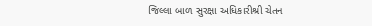જિલ્લા બાળ સુરક્ષા અધિકારીશ્રી ચેતન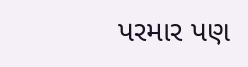પરમાર પણ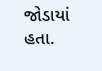જોડાયાં હતા.